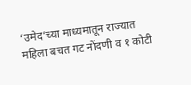‘उमेद’च्या माध्यमातून राज्यात महिला बचत गट नोंदणी व १ कोटी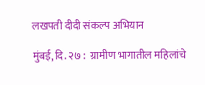लखपती दीदी संकल्प अभियान

मुंबई, दि. २७ :  ग्रामीण भागातील महिलांचे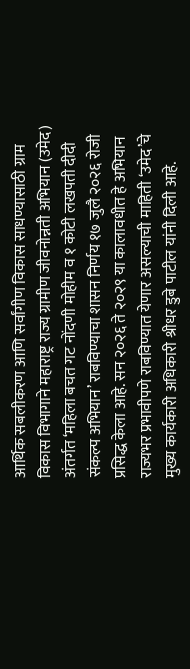आर्थिक सबलीकरण आणि सर्वांगीण विकास साधण्यासाठी ग्राम विकास विभागाने महाराष्ट्र राज्य ग्रामीण जीवनोन्नती अभियान (उमेद) अंतर्गत ‘महिला बचत गट नोंदणी मोहीम व १ कोटी लखपती दीदी संकल्प अभियान’ राबविण्याचा शासन निर्णय १७ जुलै २०२६ रोजी प्रसिद्ध केला आहे. सन २०२६ ते २०२९ या कालावधीत हे अभियान राज्यभर प्रभावीपणे राबविण्यात येणार असल्याची माहिती ‘उमेद’चे मुख्य कार्यकारी अधिकारी श्रीधर डुबे पाटील यांनी दिली आहे.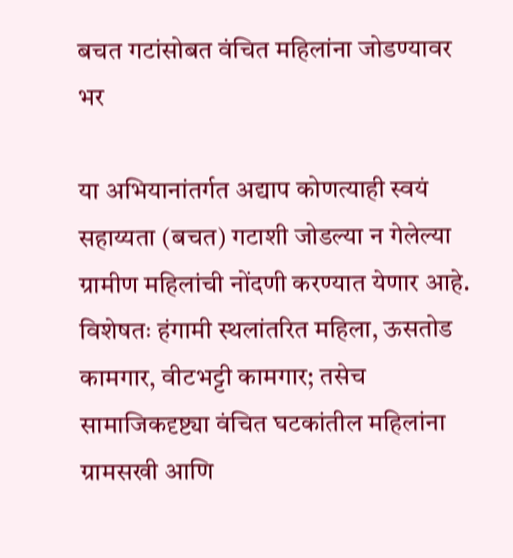बचत गटांसोबत वंचित महिलांना जोडण्यावर भर

या अभियानांतर्गत अद्याप कोणत्याही स्वयं सहाय्यता (बचत) गटाशी जोडल्या न गेलेल्या ग्रामीण महिलांची नोंदणी करण्यात येणार आहे. विशेषतः हंगामी स्थलांतरित महिला, ऊसतोड कामगार, वीटभट्टी कामगार; तसेच सामाजिकदृष्ट्या वंचित घटकांतील महिलांना ग्रामसखी आणि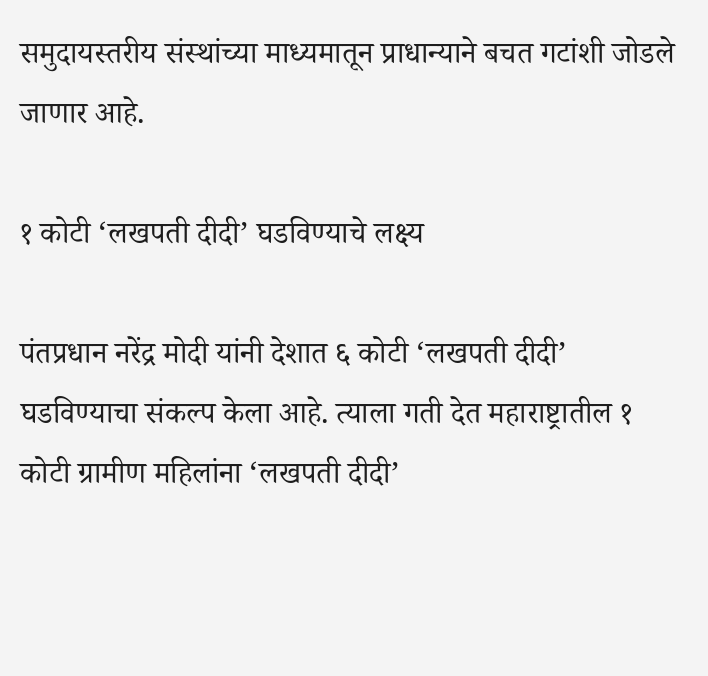समुदायस्तरीय संस्थांच्या माध्यमातून प्राधान्याने बचत गटांशी जोडले जाणार आहे.

१ कोटी ‘लखपती दीदी’ घडविण्याचे लक्ष्य

पंतप्रधान नरेंद्र मोदी यांनी देशात ६ कोटी ‘लखपती दीदी’ घडविण्याचा संकल्प केला आहे. त्याला गती देत महाराष्ट्रातील १ कोटी ग्रामीण महिलांना ‘लखपती दीदी’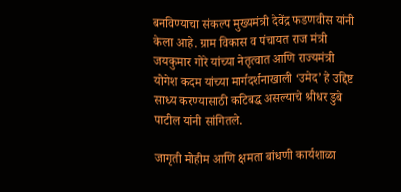बनविण्याचा संकल्प मुख्यमंत्री देवेंद्र फडणवीस यांनी केला आहे. ग्राम विकास व पंचायत राज मंत्री जयकुमार गोरे यांच्या नेतृत्वात आणि राज्यमंत्री योगेश कदम यांच्या मार्गदर्शनाखाली ‘उमेद’ हे उद्दिष्ट साध्य करण्यासाठी कटिबद्ध असल्याचे श्रीधर डुबे पाटील यांनी सांगितले.

जागृती मोहीम आणि क्षमता बांधणी कार्यशाळा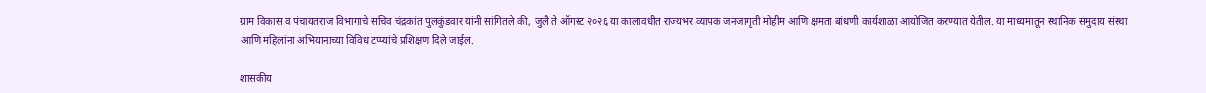ग्राम विकास व पंचायतराज विभागाचे सचिव चंद्रकांत पुलकुंडवार यांनी सांगितले की, जुलै ते ऑगस्ट २०२६ या कालावधीत राज्यभर व्यापक जनजागृती मोहीम आणि क्षमता बांधणी कार्यशाळा आयोजित करण्यात येतील. या माध्यमातून स्थानिक समुदाय संस्था आणि महिलांना अभियानाच्या विविध टप्प्यांचे प्रशिक्षण दिले जाईल.

शासकीय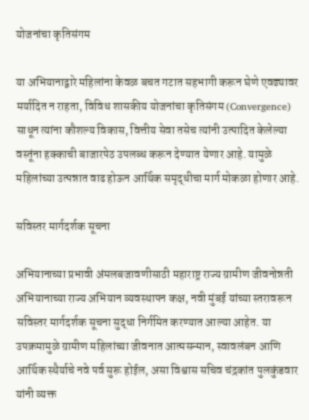योजनांचा कृतिसंगम

या अभियानाद्वारे महिलांना केवळ बचत गटात सहभागी करून घेणे एवढ्यावर मर्यादित न राहता, विविध शासकीय योजनांचा कृतिसंगम (Convergence) साधून त्यांना कौशल्य विकास, वित्तीय सेवा तसेच त्यांनी उत्पादित केलेल्या वस्तूंना हक्काची बाजारपेठ उपलब्ध करून देण्यात येणार आहे. यामुळे महिलांच्या उत्पन्नात वाढ होऊन आर्थिक समृद्धीचा मार्ग मोकळा होणार आहे.

सविस्तर मार्गदर्शक सूचना

अभियानाच्या प्रभावी अंमलबजावणीसाठी महाराष्ट्र राज्य ग्रामीण जीवनोन्नती अभियानाच्या राज्य अभियान व्यवस्थापन कक्ष, नवी मुंबई यांच्या स्तरावरून सविस्तर मार्गदर्शक सूचना सुद्धा निर्गमित करण्यात आल्या आहेत. या उपक्रमामुळे ग्रामीण महिलांच्या जीवनात आत्मसन्मान, स्वावलंबन आणि आर्थिक स्थैर्याचे नवे पर्व सुरू होईल, असा विश्वास सचिव चंद्रकांत पुलकुंडवार यांनी व्यक्त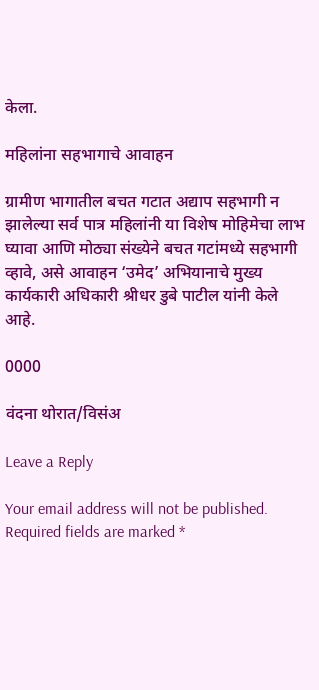केला.

महिलांना सहभागाचे आवाहन

ग्रामीण भागातील बचत गटात अद्याप सहभागी न झालेल्या सर्व पात्र महिलांनी या विशेष मोहिमेचा लाभ घ्यावा आणि मोठ्या संख्येने बचत गटांमध्ये सहभागी व्हावे, असे आवाहन ‘उमेद’ अभियानाचे मुख्य कार्यकारी अधिकारी श्रीधर डुबे पाटील यांनी केले आहे.

0000

वंदना थोरात/विसंअ

Leave a Reply

Your email address will not be published. Required fields are marked *